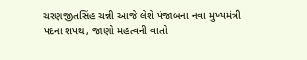ચરણજીતસિંહ ચન્ની આજે લેશે પંજાબના નવા મુખ્યમંત્રી પદના શપથ, જાણો મહત્વની વાતો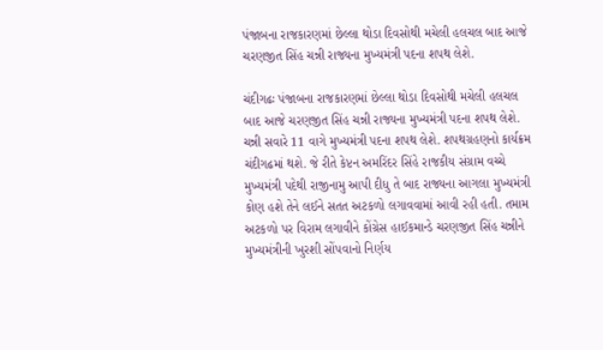પંજાબના રાજકારણમાં છેલ્લા થોડા દિવસોથી મચેલી હલચલ બાદ આજે ચરણજીત સિંહ ચન્ની રાજ્યના મુખ્યમંત્રી પદના શપથ લેશે.

ચંદીગઢઃ પંજાબના રાજકારણમાં છેલ્લા થોડા દિવસોથી મચેલી હલચલ બાદ આજે ચરણજીત સિંહ ચન્ની રાજ્યના મુખ્યમંત્રી પદના શપથ લેશે. ચન્ની સવારે 11 વાગે મુખ્યમંત્રી પદના શપથ લેશે. શપથગ્રહણનો કાર્યક્રમ ચંદીગઢમાં થશે. જે રીતે કેપ્ટન અમરિંદર સિંહે રાજકીય સંગ્રામ વચ્ચે મુખ્યમંત્રી પદેથી રાજીનામુ આપી દીધુ તે બાદ રાજ્યના આગલા મુખ્યમંત્રી કોણ હશે તેને લઈને સતત અટકળો લગાવવામાં આવી રહી હતી. તમામ અટકળો પર વિરામ લગાવીને કોંગ્રેસ હાઈકમાન્ડે ચરણજીત સિંહ ચન્નીને મુખ્યમંત્રીની ખુરશી સોંપવાનો નિર્ણય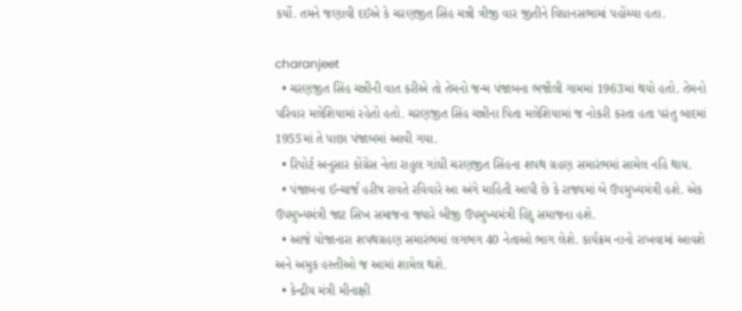કર્યો. તમને જણાવી દઈએ કે ચરણજીત સિંહ ચન્ની ત્રીજી વાર જીતીને વિધાનસભામાં પહોંચ્યા હતા.

charanjeet
  • ચરણજીત સિંહ ચન્નીની વાત કરીએ તો તેમનો જન્મ પંજાબના ભજૌલી ગામમાં 1963માં થયો હતો. તેમનો પરિવાર મલેશિયામાં રહેતો હતો. ચરણજીત સિંહ ચન્નીના પિતા મલેશિયામાં જ નોકરી કરતા હતા પરંતુ બાદમાં 1955માં તે પાછા પંજાબમાં આવી ગયા.
  • રિપોર્ટ અનુસાર કોંગ્રેસ નેતા રાહુલ ગાંધી ચરણજીત સિંહના શપથ ગ્રહણ સમારંભમાં સામેલ નહિ થાય.
  • પંજાબના ઈન્ચાર્જ હરીષ રાવતે રવિવારે આ અંગે માહિતી આપી છે કે રાજ્યમાં બે ઉપમુખ્યમંત્રી હશે. એક ઉપમુખ્યમંત્રી જાટ સિખ સમાજના જ્યારે બીજી ઉપમુખ્યમંત્રી હિંદુ સમાજના હશે.
  • આજે યોજાનારા શપથગ્રહણ સમારંભમાં લગભગ 40 નેતાઓ ભાગ લેશે. કાર્યક્રમ નાનો રાખવામાં આવશે અને અમુક હસ્તીઓ જ આમાં શામેલ થશે.
  • કેન્દ્રીય મંત્રી મીનાક્ષી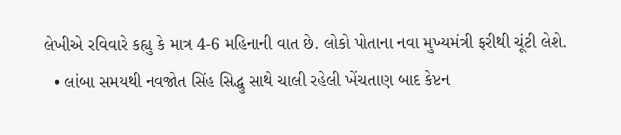લેખીએ રવિવારે કહ્યુ કે માત્ર 4-6 મહિનાની વાત છે. લોકો પોતાના નવા મુખ્યમંત્રી ફરીથી ચૂંટી લેશે.
  • લાંબા સમયથી નવજોત સિંહ સિદ્ધુ સાથે ચાલી રહેલી ખેંચતાણ બાદ કેપ્ટન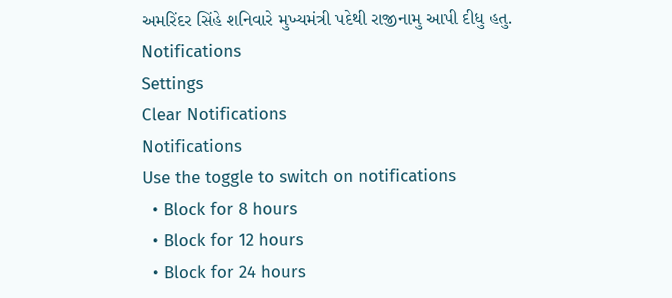અમરિંદર સિંહે શનિવારે મુખ્યમંત્રી પદેથી રાજીનામુ આપી દીધુ હતુ.
Notifications
Settings
Clear Notifications
Notifications
Use the toggle to switch on notifications
  • Block for 8 hours
  • Block for 12 hours
  • Block for 24 hours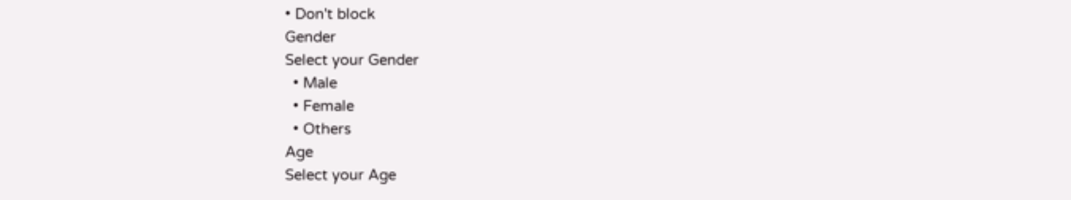• Don't block
Gender
Select your Gender
  • Male
  • Female
  • Others
Age
Select your Age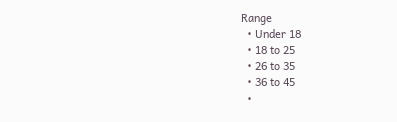Range
  • Under 18
  • 18 to 25
  • 26 to 35
  • 36 to 45
  •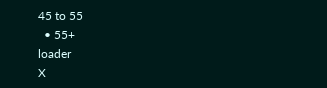45 to 55
  • 55+
loader
X